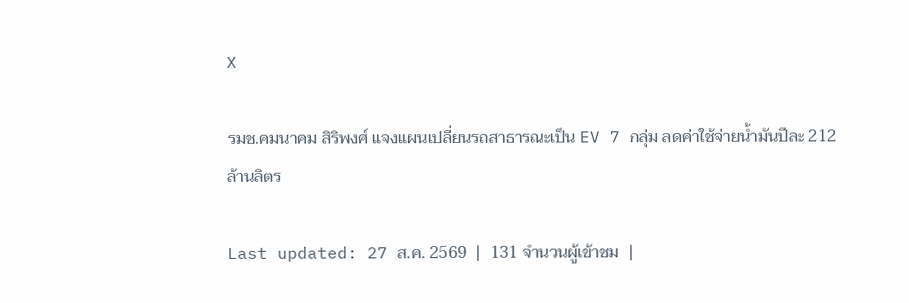X

รมช.คมนาคม สิริพงศ์ แจงแผนเปลี่ยนรถสาธารณะเป็น EV 7 กลุ่ม ลดค่าใช้จ่ายน้ำมันปีละ 212 ล้านลิตร

Last updated: 27 ส.ค. 2569  |  131 จำนวนผู้เข้าชม  |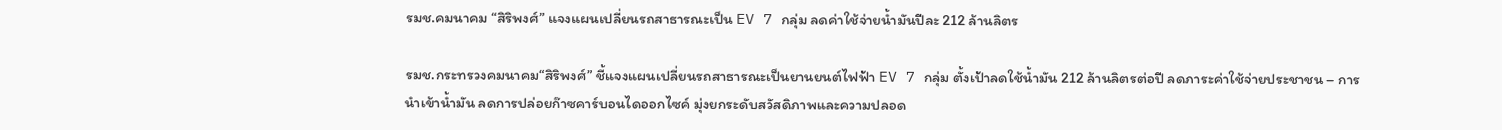รมช.คมนาคม “สิริพงศ์” แจงแผนเปลี่ยนรถสาธารณะเป็น EV 7 กลุ่ม ลดค่าใช้จ่ายน้ำมันปีละ 212 ล้านลิตร

รมช.กระทรวงคมนาคม“สิริพงศ์” ชี้แจงแผนเปลี่ยนรถสาธารณะเป็นยานยนต์ไฟฟ้า EV 7 กลุ่ม ตั้งเป้าลดใช้น้ำมัน 212 ล้านลิตรต่อปี ลดภาระค่าใช้จ่ายประชาชน – การนำเข้าน้ำมัน ลดการปล่อยก๊าซคาร์บอนไดออกไซค์ มุ่งยกระดับสวัสดิภาพและความปลอด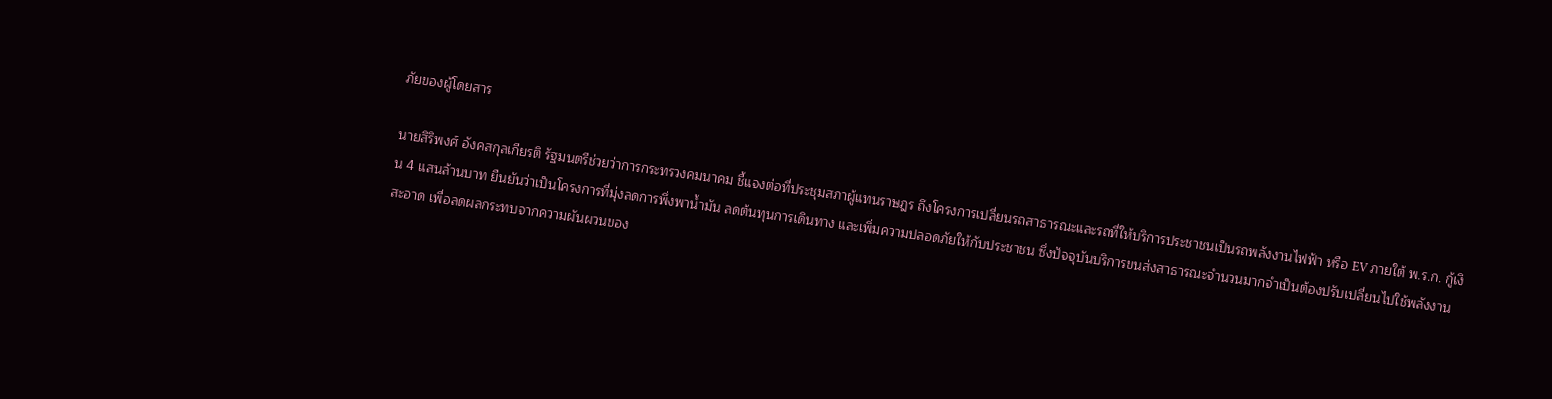ภัยของผู้โดยสาร

นายสิริพงศ์ อังคสกุลเกียรติ รัฐมนตรีช่วยว่าการกระทรวงคมนาคม ชี้แจงต่อที่ประชุมสภาผู้แทนราษฎร ถึงโครงการเปลี่ยนรถสาธารณะและรถที่ให้บริการประชาชนเป็นรถพลังงานไฟฟ้า หรือ EV ภายใต้ พ.ร.ก. กู้เงิน 4 แสนล้านบาท ยืนยันว่าเป็นโครงการที่มุ่งลดการพึ่งพาน้ำมัน ลดต้นทุนการเดินทาง และเพิ่มความปลอดภัยให้กับประชาชน ซึ่งปัจจุบันบริการขนส่งสาธารณะจำนวนมากจำเป็นต้องปรับเปลี่ยนไปใช้พลังงานสะอาด เพื่อลดผลกระทบจากความผันผวนของ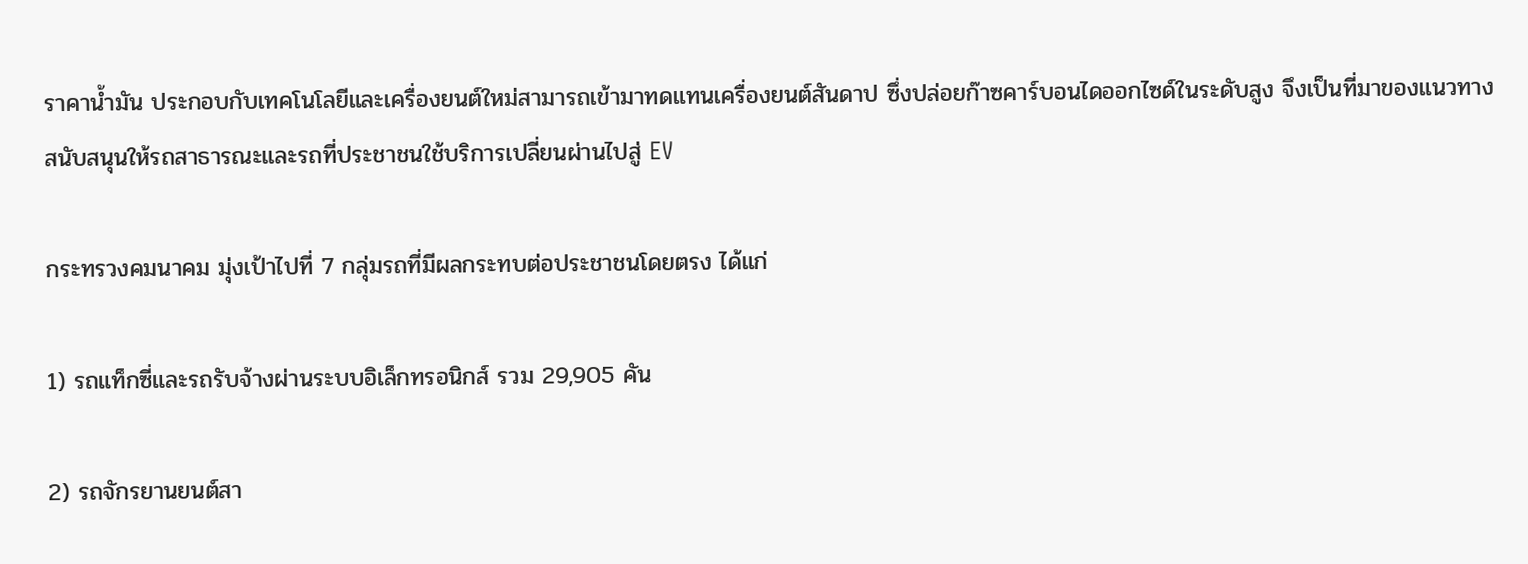ราคาน้ำมัน ประกอบกับเทคโนโลยีและเครื่องยนต์ใหม่สามารถเข้ามาทดแทนเครื่องยนต์สันดาป ซึ่งปล่อยก๊าซคาร์บอนไดออกไซด์ในระดับสูง จึงเป็นที่มาของแนวทางสนับสนุนให้รถสาธารณะและรถที่ประชาชนใช้บริการเปลี่ยนผ่านไปสู่ EV

กระทรวงคมนาคม มุ่งเป้าไปที่ 7 กลุ่มรถที่มีผลกระทบต่อประชาชนโดยตรง ได้แก่

1) รถแท็กซี่และรถรับจ้างผ่านระบบอิเล็กทรอนิกส์ รวม 29,905 คัน

2) รถจักรยานยนต์สา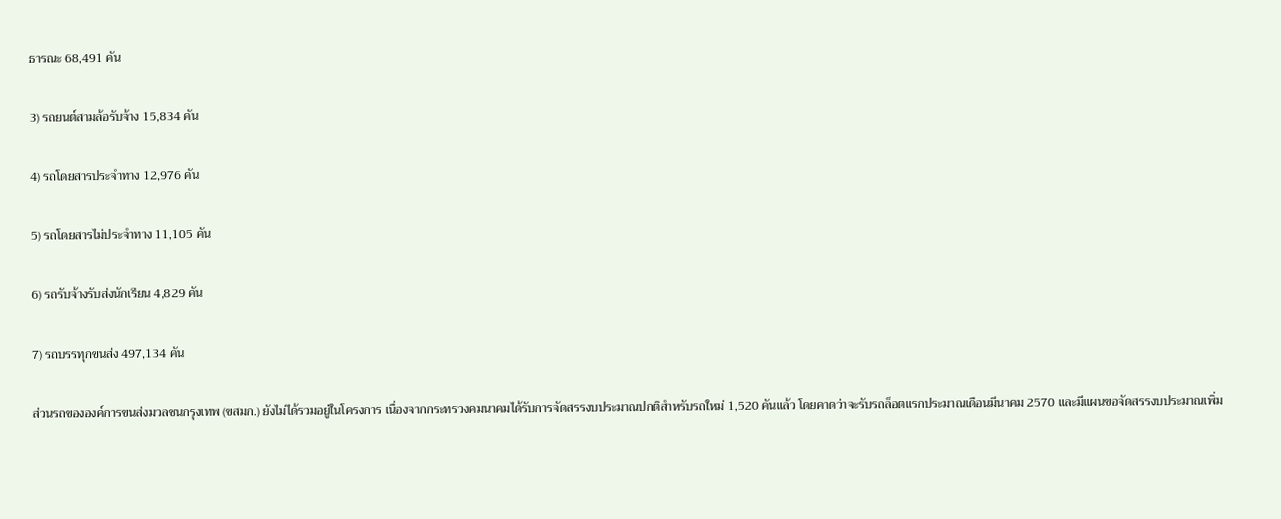ธารณะ 68,491 คัน

3) รถยนต์สามล้อรับจ้าง 15,834 คัน

4) รถโดยสารประจำทาง 12,976 คัน

5) รถโดยสารไม่ประจำทาง 11,105 คัน

6) รถรับจ้างรับส่งนักเรียน 4,829 คัน

7) รถบรรทุกขนส่ง 497,134 คัน

ส่วนรถขององค์การขนส่งมวลชนกรุงเทพ (ขสมก.) ยังไม่ได้รวมอยู่ในโครงการ เนื่องจากกระทรวงคมนาคมได้รับการจัดสรรงบประมาณปกติสำหรับรถใหม่ 1,520 คันแล้ว โดยคาดว่าจะรับรถล็อตแรกประมาณเดือนมีนาคม 2570 และมีแผนขอจัดสรรงบประมาณเพิ่ม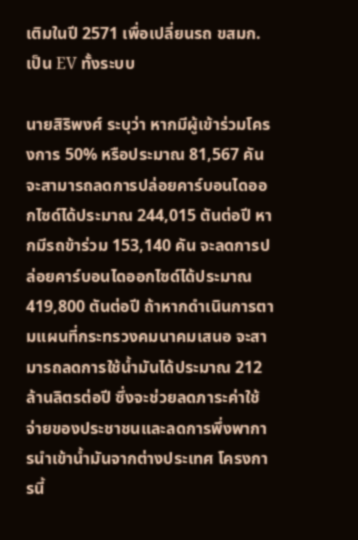เติมในปี 2571 เพื่อเปลี่ยนรถ ขสมก. เป็น EV ทั้งระบบ

นายสิริพงศ์ ระบุว่า หากมีผู้เข้าร่วมโครงการ 50% หรือประมาณ 81,567 คัน จะสามารถลดการปล่อยคาร์บอนไดออกไซด์ได้ประมาณ 244,015 ตันต่อปี หากมีรถข้าร่วม 153,140 คัน จะลดการปล่อยคาร์บอนไดออกไซด์ได้ประมาณ 419,800 ตันต่อปี ถ้าหากดำเนินการตามแผนที่กระทรวงคมนาคมเสนอ จะสามารถลดการใช้น้ำมันได้ประมาณ 212 ล้านลิตรต่อปี ซึ่งจะช่วยลดภาระค่าใช้จ่ายของประชาชนและลดการพึ่งพาการนำเข้าน้ำมันจากต่างประเทศ โครงการนี้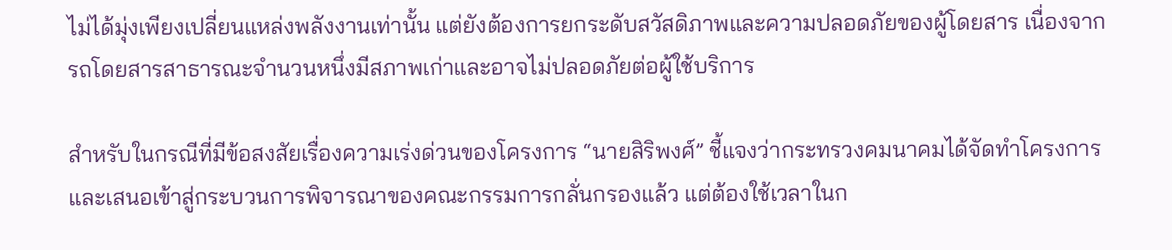ไม่ได้มุ่งเพียงเปลี่ยนแหล่งพลังงานเท่านั้น แต่ยังต้องการยกระดับสวัสดิภาพและความปลอดภัยของผู้โดยสาร เนื่องจากรถโดยสารสาธารณะจำนวนหนึ่งมีสภาพเก่าและอาจไม่ปลอดภัยต่อผู้ใช้บริการ

สำหรับในกรณีที่มีข้อสงสัยเรื่องความเร่งด่วนของโครงการ “นายสิริพงศ์” ชี้แจงว่ากระทรวงคมนาคมได้จัดทำโครงการและเสนอเข้าสู่กระบวนการพิจารณาของคณะกรรมการกลั่นกรองแล้ว แต่ต้องใช้เวลาในก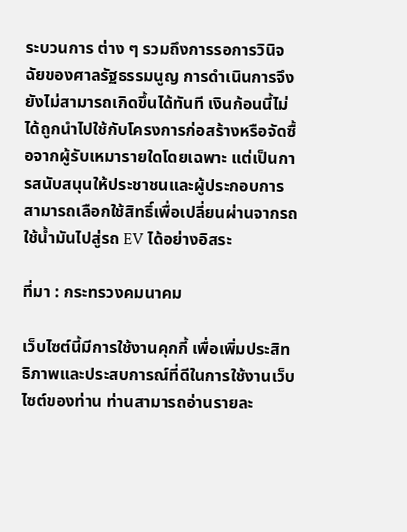ระบวนการ ต่าง ๆ รวมถึงการรอการวินิจฉัยของศาลรัฐธรรมนูญ การดำเนินการจึงยังไม่สามารถเกิดขึ้นได้ทันที เงินก้อนนี้ไม่ได้ถูกนำไปใช้กับโครงการก่อสร้างหรือจัดซื้อจากผู้รับเหมารายใดโดยเฉพาะ แต่เป็นการสนับสนุนให้ประชาชนและผู้ประกอบการสามารถเลือกใช้สิทธิ์เพื่อเปลี่ยนผ่านจากรถใช้น้ำมันไปสู่รถ EV ได้อย่างอิสระ

ที่มา : กระทรวงคมนาคม

เว็บไซต์นี้มีการใช้งานคุกกี้ เพื่อเพิ่มประสิทธิภาพและประสบการณ์ที่ดีในการใช้งานเว็บไซต์ของท่าน ท่านสามารถอ่านรายละ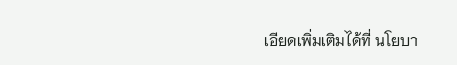เอียดเพิ่มเติมได้ที่ นโยบา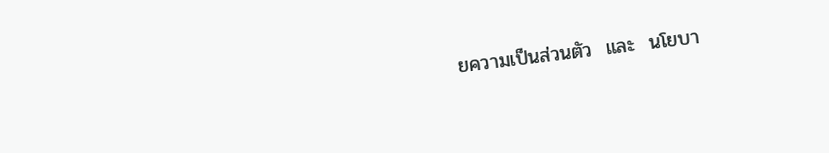ยความเป็นส่วนตัว  และ  นโยบา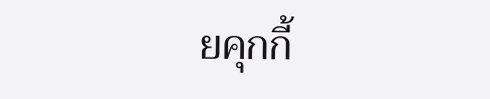ยคุกกี้